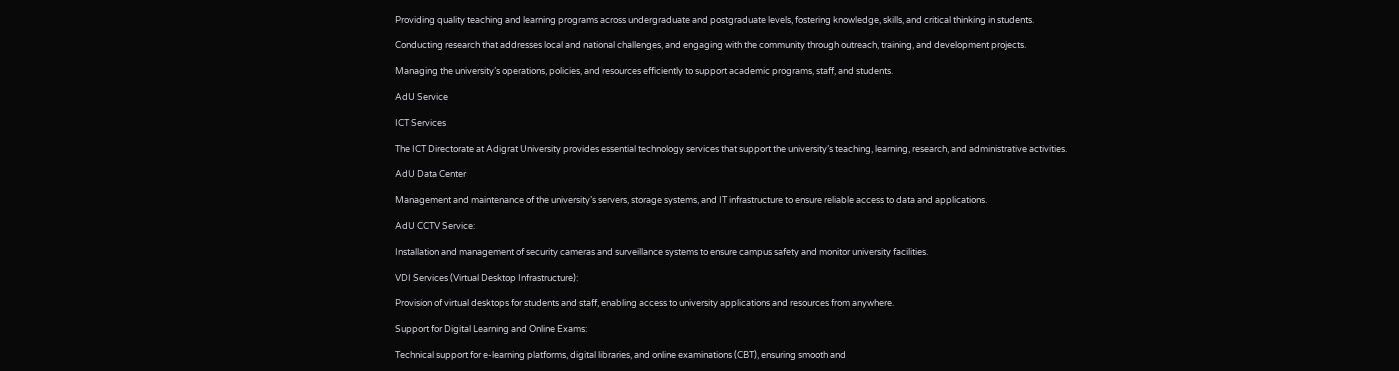Providing quality teaching and learning programs across undergraduate and postgraduate levels, fostering knowledge, skills, and critical thinking in students.

Conducting research that addresses local and national challenges, and engaging with the community through outreach, training, and development projects.

Managing the university’s operations, policies, and resources efficiently to support academic programs, staff, and students.

AdU Service

ICT Services

The ICT Directorate at Adigrat University provides essential technology services that support the university’s teaching, learning, research, and administrative activities.

AdU Data Center

Management and maintenance of the university’s servers, storage systems, and IT infrastructure to ensure reliable access to data and applications.

AdU CCTV Service:

Installation and management of security cameras and surveillance systems to ensure campus safety and monitor university facilities.

VDI Services (Virtual Desktop Infrastructure):

Provision of virtual desktops for students and staff, enabling access to university applications and resources from anywhere.

Support for Digital Learning and Online Exams:

Technical support for e-learning platforms, digital libraries, and online examinations (CBT), ensuring smooth and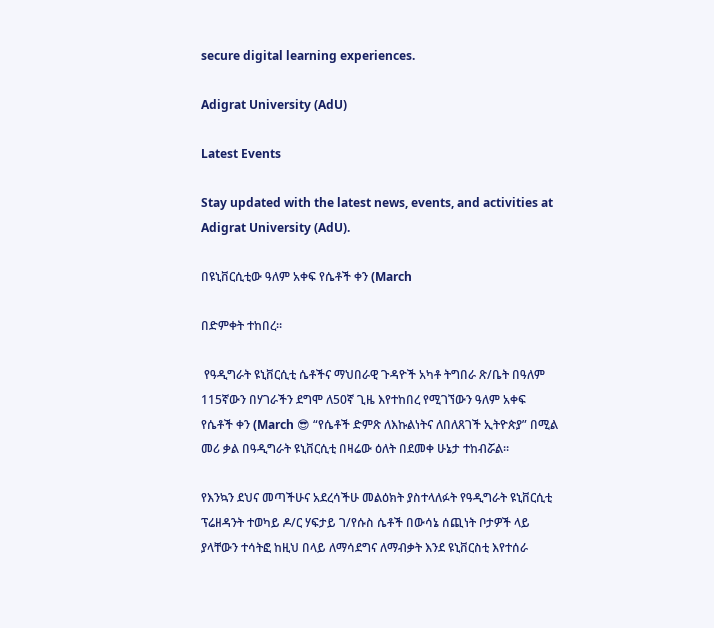secure digital learning experiences.

Adigrat University (AdU)

Latest Events

Stay updated with the latest news, events, and activities at Adigrat University (AdU).

በዩኒቨርሲቲው ዓለም አቀፍ የሴቶች ቀን (March

በድምቀት ተከበረ።

 የዓዲግራት ዩኒቨርሲቲ ሴቶችና ማህበራዊ ጉዳዮች አካቶ ትግበራ ጽ/ቤት በዓለም 115ኛውን በሃገራችን ደግሞ ለ50ኛ ጊዜ እየተከበረ የሚገኘውን ዓለም አቀፍ የሴቶች ቀን (March 😎 “የሴቶች ድምጽ ለእኩልነትና ለበለጸገች ኢትዮጵያ” በሚል መሪ ቃል በዓዲግራት ዩኒቨርሲቲ በዛሬው ዕለት በደመቀ ሁኔታ ተከብሯል።

የእንኳን ደህና መጣችሁና አደረሳችሁ መልዕክት ያስተላለፉት የዓዲግራት ዩኒቨርሲቲ ፕሬዘዳንት ተወካይ ዶ/ር ሃፍታይ ገ/የሱስ ሴቶች በውሳኔ ሰጪነት ቦታዎች ላይ ያላቸውን ተሳትፎ ከዚህ በላይ ለማሳደግና ለማብቃት እንደ ዩኒቨርስቲ እየተሰራ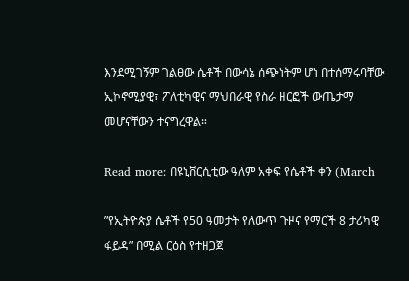እንደሚገኝም ገልፀው ሴቶች በውሳኔ ሰጭነትም ሆነ በተሰማሩባቸው ኢኮኖሚያዊ፣ ፖለቲካዊና ማህበራዊ የስራ ዘርፎች ውጤታማ መሆናቸውን ተናግረዋል።

Read more: በዩኒቨርሲቲው ዓለም አቀፍ የሴቶች ቀን (March

”የኢትዮጵያ ሴቶች የ50 ዓመታት የለውጥ ጉዞና የማርች 8 ታሪካዊ ፋይዳ” በሚል ርዕስ የተዘጋጀ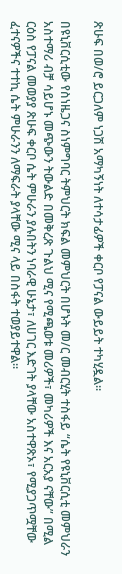ጽሁፍ በወ/ሮ ይርጋለም ነጋሽ አማካኝነት ለተሳታፊዎች ቀርቦ የፓናል ውይይት ተካሂዷል።

በዩኒቨርሲቲው የስነዜጋና ስነምግባር ትምህርት ክፍል መምህርት በሆኑት መ/ር መብርሂት ተስፋይ “ሴት የዩኒቨርሲቲ መምህራን አስተማሪ ብቻ ሳይሆኑ መጭውን ትውልድ በመቅረጽ ጉልህ ሚና የሚጫወቱ መሪዎች፣ መካሪዎች እና አርአያ ናቸው” በሚል ርዕስ የፓናል መወያያ ጽሁፍ ቀርቦ ሴት ምሁራን ያሉበትን ነባራዊ ሁኔታ፣ ለሀገር እድገት ያላቸው አስተዋጽኦ፣ የሚያጋጥሟቸው ፈተናዎችና ተተኪ ሴት ምሁራንን ለማፍራት ያላቸው ሚና ላይ በስፋት ተወያይተዋል።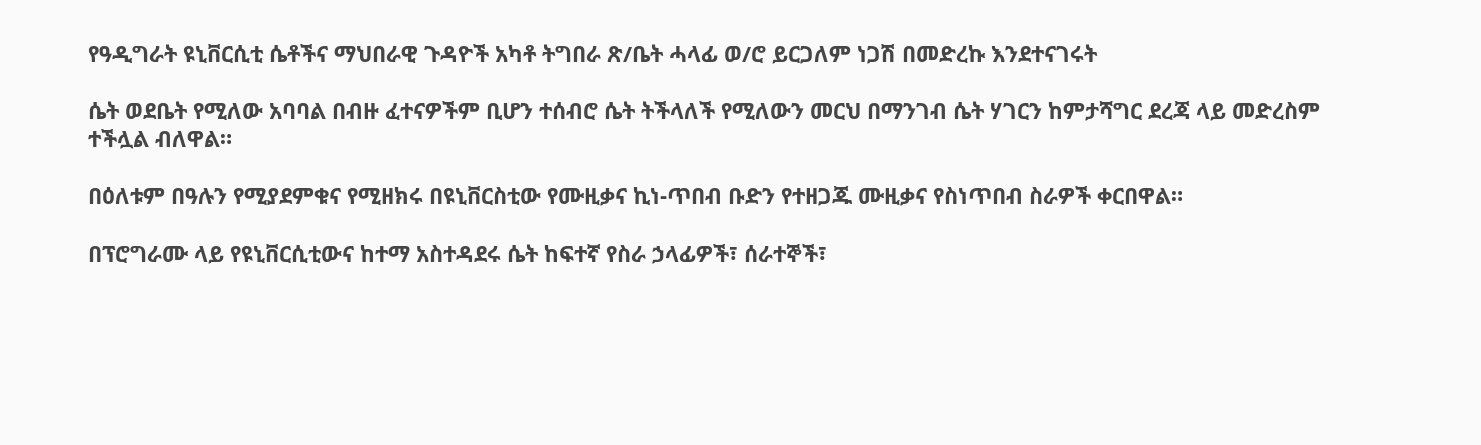የዓዲግራት ዩኒቨርሲቲ ሴቶችና ማህበራዊ ጉዳዮች አካቶ ትግበራ ጽ/ቤት ሓላፊ ወ/ሮ ይርጋለም ነጋሽ በመድረኩ እንደተናገሩት

ሴት ወደቤት የሚለው አባባል በብዙ ፈተናዎችም ቢሆን ተሰብሮ ሴት ትችላለች የሚለውን መርህ በማንገብ ሴት ሃገርን ከምታሻግር ደረጃ ላይ መድረስም ተችሏል ብለዋል።

በዕለቱም በዓሉን የሚያደምቁና የሚዘክሩ በዩኒቨርስቲው የሙዚቃና ኪነ-ጥበብ ቡድን የተዘጋጁ ሙዚቃና የስነጥበብ ስራዎች ቀርበዋል።

በፕሮግራሙ ላይ የዩኒቨርሲቲውና ከተማ አስተዳደሩ ሴት ከፍተኛ የስራ ኃላፊዎች፣ ሰራተኞች፣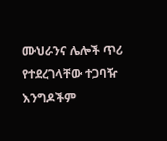ሙህራንና ሌሎች ጥሪ የተደረገላቸው ተጋባዥ እንግዶችም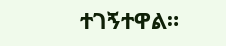ተገኝተዋል።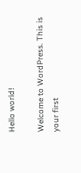Hello world!

Welcome to WordPress. This is your first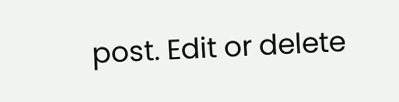post. Edit or delete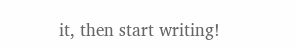it, then start writing!